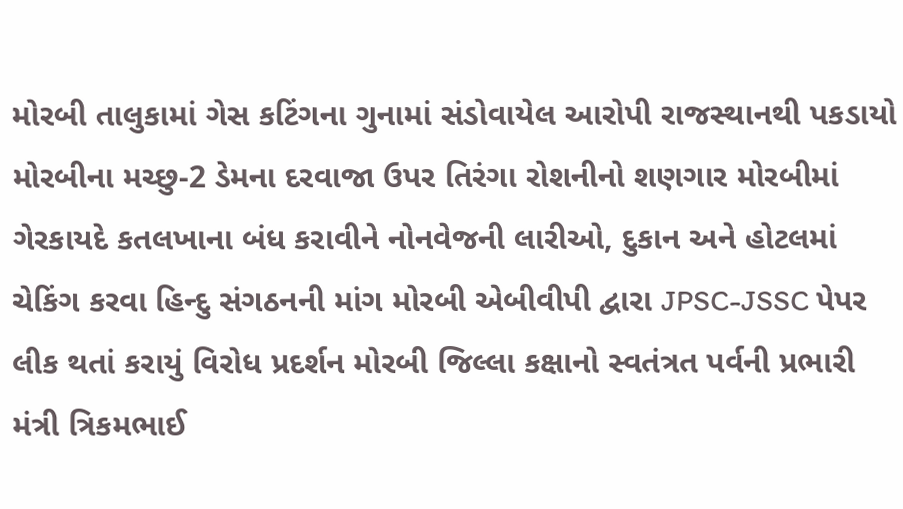મોરબી તાલુકામાં ગેસ કટિંગના ગુનામાં સંડોવાયેલ આરોપી રાજસ્થાનથી પકડાયો મોરબીના મચ્છુ-2 ડેમના દરવાજા ઉપર તિરંગા રોશનીનો શણગાર મોરબીમાં ગેરકાયદે કતલખાના બંધ કરાવીને નોનવેજની લારીઓ, દુકાન અને હોટલમાં ચેકિંગ કરવા હિન્દુ સંગઠનની માંગ મોરબી એબીવીપી દ્વારા JPSC-JSSC પેપર લીક થતાં કરાયું વિરોધ પ્રદર્શન મોરબી જિલ્લા કક્ષાનો સ્વતંત્રત પર્વની પ્રભારી મંત્રી ત્રિકમભાઈ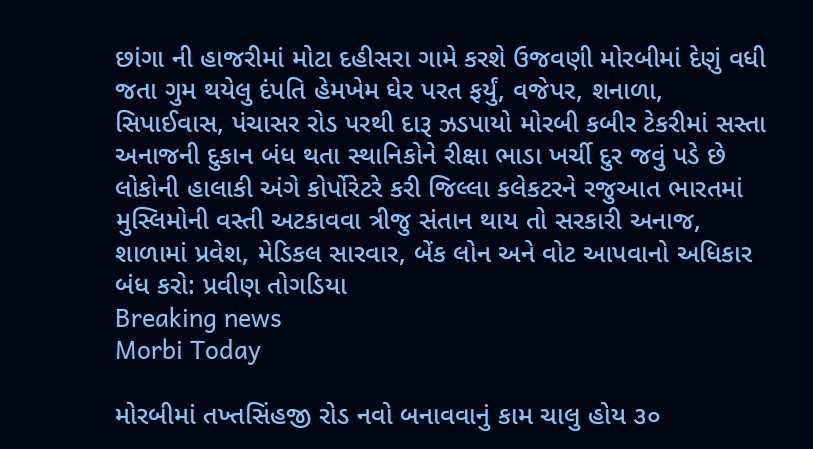છાંગા ની હાજરીમાં મોટા દહીસરા ગામે કરશે ઉજવણી મોરબીમાં દેણું વધી જતા ગુમ થયેલુ દંપતિ હેમખેમ ઘેર પરત ફર્યું, વજેપર, શનાળા, સિપાઈવાસ, પંચાસર રોડ પરથી દારૂ ઝડપાયો મોરબી કબીર ટેકરીમાં સસ્તા અનાજની દુકાન બંધ થતા સ્થાનિકોને રીક્ષા ભાડા ખર્ચી દુર જવું પડે છે લોકોની હાલાકી અંગે કોર્પોરેટરે કરી જિલ્લા કલેકટરને રજુઆત ભારતમાં મુસ્લિમોની વસ્તી અટકાવવા ત્રીજુ સંતાન થાય તો સરકારી અનાજ, શાળામાં પ્રવેશ, મેડિકલ સારવાર, બેંક લોન અને વોટ આપવાનો અધિકાર બંધ કરો: પ્રવીણ તોગડિયા
Breaking news
Morbi Today

મોરબીમાં તખ્તસિંહજી રોડ નવો બનાવવાનું કામ ચાલુ હોય ૩૦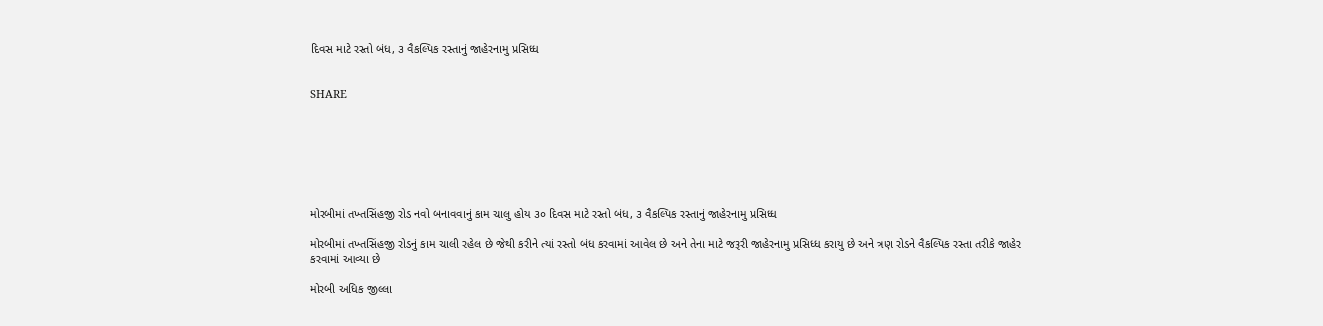દિવસ માટે રસ્તો બંધ, ૩ વૈકલ્પિક રસ્તાનું જાહેરનામુ પ્રસિધ્ધ


SHARE







મોરબીમાં તખ્તસિંહજી રોડ નવો બનાવવાનું કામ ચાલુ હોય ૩૦ દિવસ માટે રસ્તો બંધ, ૩ વૈકલ્પિક રસ્તાનું જાહેરનામુ પ્રસિધ્ધ

મોરબીમાં તખ્તસિંહજી રોડનું કામ ચાલી રહેલ છે જેથી કરીને ત્યાં રસ્તો બંધ કરવામાં આવેલ છે અને તેના માટે જરૂરી જાહેરનામુ પ્રસિધ્ધ કરાયુ છે અને ત્રણ રોડને વૈકલ્પિક રસ્તા તરીકે જાહેર કરવામાં આવ્યા છે

મોરબી અધિક જીલ્લા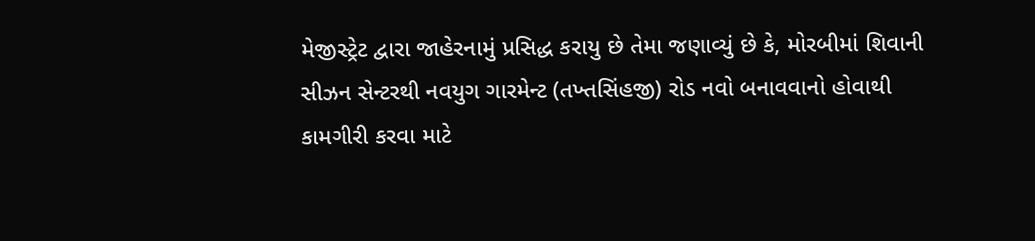મેજીસ્ટ્રેટ દ્વારા જાહેરનામું પ્રસિદ્ધ કરાયુ છે તેમા જણાવ્યું છે કે, મોરબીમાં શિવાની સીઝન સેન્ટરથી નવયુગ ગારમેન્ટ (તખ્તસિંહજી) રોડ નવો બનાવવાનો હોવાથી કામગીરી કરવા માટે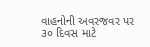વાહનોની અવરજવર પર ૩૦ દિવસ માટે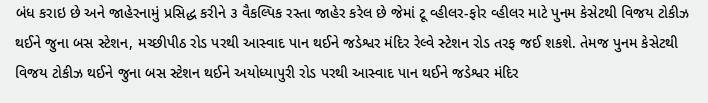બંધ કરાઇ છે અને જાહેરનામું પ્રસિદ્ધ કરીને ૩ વૈકલ્પિક રસ્તા જાહેર કરેલ છે જેમાં ટૂ વ્હીલર-ફોર વ્હીલર માટે પુનમ કેસેટથી વિજય ટોકીઝ થઈને જુના બસ સ્ટેશન, મચ્છીપીઠ રોડ પરથી આસ્વાદ પાન થઈને જડેશ્વર મંદિર રેલ્વે સ્ટેશન રોડ તરફ જઈ શકશે. તેમજ પુનમ કેસેટથી વિજય ટોકીઝ થઈને જુના બસ સ્ટેશન થઈને અયોધ્યાપુરી રોડ પરથી આસ્વાદ પાન થઈને જડેશ્વર મંદિર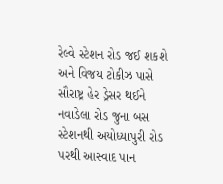રેલ્વે સ્ટેશન રોડ જઈ શકશે અને વિજય ટોકીઝ પાસે સૌરાષ્ટ્ર હેર ડ્રેસર થઈને નવાડેલા રોડ જુના બસ સ્ટેશનથી અયોધ્યાપુરી રોડ પરથી આસ્વાદ પાન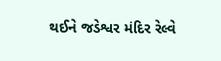થઈને જડેશ્વર મંદિર રેલ્વે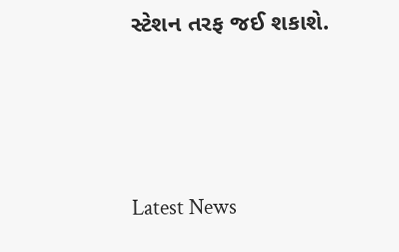સ્ટેશન તરફ જઈ શકાશે.






Latest News